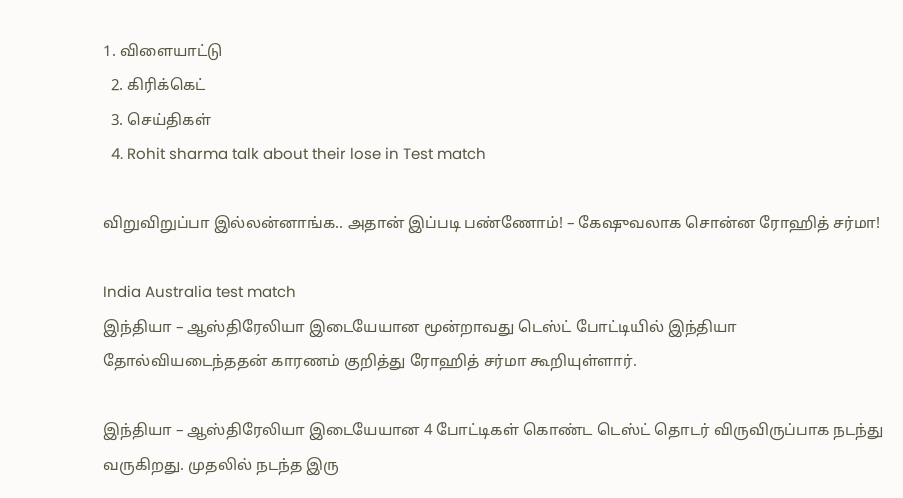1. விளையாட்டு
  2. கிரிக்கெட்
  3. செய்திகள்
  4. Rohit sharma talk about their lose in Test match

விறுவிறுப்பா இல்லன்னாங்க.. அதான் இப்படி பண்ணோம்! – கேஷுவலாக சொன்ன ரோஹித் சர்மா!

India Australia test match
இந்தியா – ஆஸ்திரேலியா இடையேயான மூன்றாவது டெஸ்ட் போட்டியில் இந்தியா தோல்வியடைந்ததன் காரணம் குறித்து ரோஹித் சர்மா கூறியுள்ளார்.

இந்தியா – ஆஸ்திரேலியா இடையேயான 4 போட்டிகள் கொண்ட டெஸ்ட் தொடர் விருவிருப்பாக நடந்து வருகிறது. முதலில் நடந்த இரு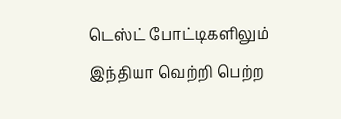டெஸ்ட் போட்டிகளிலும் இந்தியா வெற்றி பெற்ற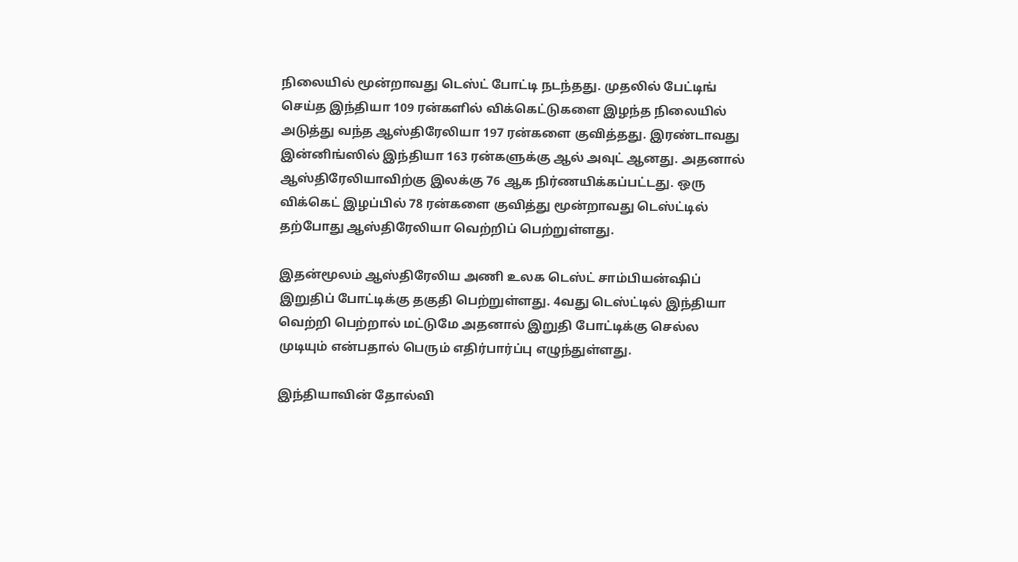நிலையில் மூன்றாவது டெஸ்ட் போட்டி நடந்தது. முதலில் பேட்டிங் செய்த இந்தியா 109 ரன்களில் விக்கெட்டுகளை இழந்த நிலையில் அடுத்து வந்த ஆஸ்திரேலியா 197 ரன்களை குவித்தது. இரண்டாவது இன்னிங்ஸில் இந்தியா 163 ரன்களுக்கு ஆல் அவுட் ஆனது. அதனால் ஆஸ்திரேலியாவிற்கு இலக்கு 76 ஆக நிர்ணயிக்கப்பட்டது. ஒரு விக்கெட் இழப்பில் 78 ரன்களை குவித்து மூன்றாவது டெஸ்ட்டில் தற்போது ஆஸ்திரேலியா வெற்றிப் பெற்றுள்ளது.

இதன்மூலம் ஆஸ்திரேலிய அணி உலக டெஸ்ட் சாம்பியன்ஷிப் இறுதிப் போட்டிக்கு தகுதி பெற்றுள்ளது. 4வது டெஸ்ட்டில் இந்தியா வெற்றி பெற்றால் மட்டுமே அதனால் இறுதி போட்டிக்கு செல்ல முடியும் என்பதால் பெரும் எதிர்பார்ப்பு எழுந்துள்ளது.

இந்தியாவின் தோல்வி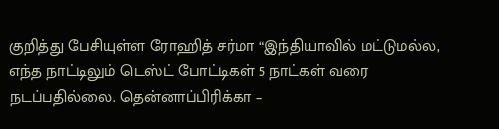குறித்து பேசியுள்ள ரோஹித் சர்மா “இந்தியாவில் மட்டுமல்ல, எந்த நாட்டிலும் டெஸ்ட் போட்டிகள் 5 நாட்கள் வரை நடப்பதில்லை. தென்னாப்பிரிக்கா –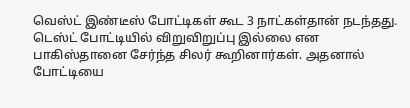வெஸ்ட் இண்டீஸ் போட்டிகள் கூட 3 நாட்கள்தான் நடந்தது. டெஸ்ட் போட்டியில் விறுவிறுப்பு இல்லை என பாகிஸ்தானை சேர்ந்த சிலர் கூறினார்கள். அதனால் போட்டியை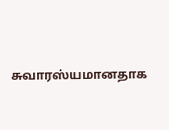சுவாரஸ்யமானதாக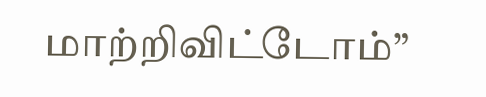மாற்றிவிட்டோம்”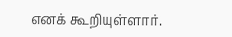எனக் கூறியுள்ளார்.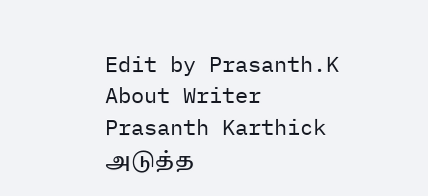Edit by Prasanth.K
About Writer
Prasanth Karthick
அடுத்த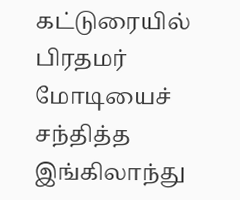கட்டுரையில்
பிரதமர் மோடியைச் சந்தித்த இங்கிலாந்து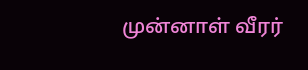முன்னாள் வீரர்